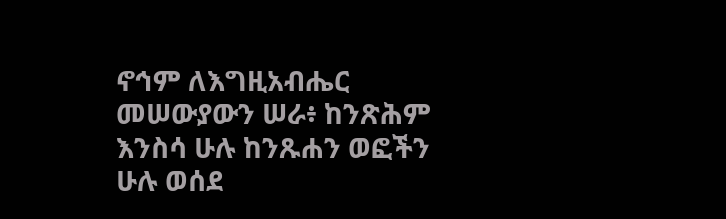ኖኅም ለእግዚአብሔር መሠውያውን ሠራ፥ ከንጽሕም እንስሳ ሁሉ ከንጹሐን ወፎችን ሁሉ ወሰደ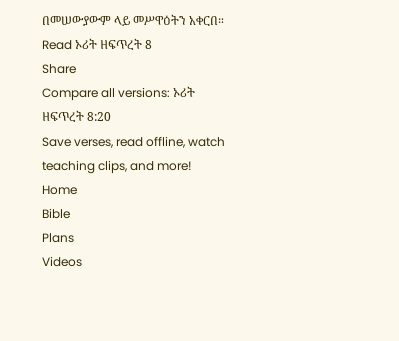በመሠውያውም ላይ መሥዋዕትን አቀርበ።
Read ኦሪት ዘፍጥረት 8
Share
Compare all versions: ኦሪት ዘፍጥረት 8:20
Save verses, read offline, watch teaching clips, and more!
Home
Bible
Plans
Videos